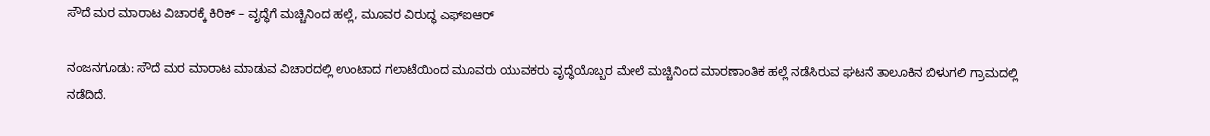ಸೌದೆ ಮರ ಮಾರಾಟ ವಿಚಾರಕ್ಕೆ ಕಿರಿಕ್ – ವೃದ್ಧೆಗೆ ಮಚ್ಚಿನಿಂದ ಹಲ್ಲೆ, ಮೂವರ ವಿರುದ್ಧ ಎಫ್ಐಆರ್

ನಂಜನಗೂಡು: ಸೌದೆ ಮರ ಮಾರಾಟ ಮಾಡುವ ವಿಚಾರದಲ್ಲಿ ಉಂಟಾದ ಗಲಾಟೆಯಿಂದ ಮೂವರು ಯುವಕರು ವೃದ್ಧೆಯೊಬ್ಬರ ಮೇಲೆ ಮಚ್ಚಿನಿಂದ ಮಾರಣಾಂತಿಕ ಹಲ್ಲೆ ನಡೆಸಿರುವ ಘಟನೆ ತಾಲೂಕಿನ ಬಿಳುಗಲಿ ಗ್ರಾಮದಲ್ಲಿ ನಡೆದಿದೆ.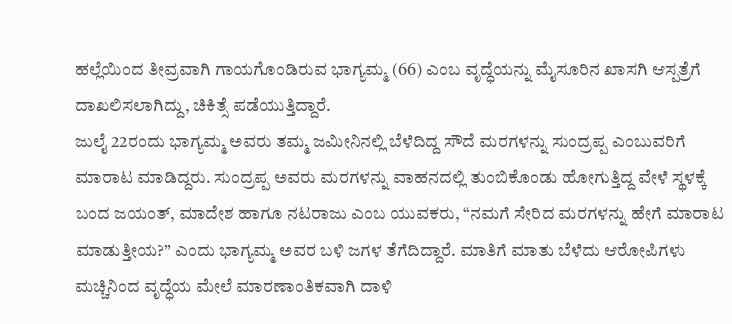ಹಲ್ಲೆಯಿಂದ ತೀವ್ರವಾಗಿ ಗಾಯಗೊಂಡಿರುವ ಭಾಗ್ಯಮ್ಮ (66) ಎಂಬ ವೃದ್ಧೆಯನ್ನು ಮೈಸೂರಿನ ಖಾಸಗಿ ಆಸ್ಪತ್ರೆಗೆ ದಾಖಲಿಸಲಾಗಿದ್ದು, ಚಿಕಿತ್ಸೆ ಪಡೆಯುತ್ತಿದ್ದಾರೆ.
ಜುಲೈ 22ರಂದು ಭಾಗ್ಯಮ್ಮ ಅವರು ತಮ್ಮ ಜಮೀನಿನಲ್ಲಿ ಬೆಳೆದಿದ್ದ ಸೌದೆ ಮರಗಳನ್ನು ಸುಂದ್ರಪ್ಪ ಎಂಬುವರಿಗೆ ಮಾರಾಟ ಮಾಡಿದ್ದರು. ಸುಂದ್ರಪ್ಪ ಅವರು ಮರಗಳನ್ನು ವಾಹನದಲ್ಲಿ ತುಂಬಿಕೊಂಡು ಹೋಗುತ್ತಿದ್ದ ವೇಳೆ ಸ್ಥಳಕ್ಕೆ ಬಂದ ಜಯಂತ್, ಮಾದೇಶ ಹಾಗೂ ನಟರಾಜು ಎಂಬ ಯುವಕರು, “ನಮಗೆ ಸೇರಿದ ಮರಗಳನ್ನು ಹೇಗೆ ಮಾರಾಟ ಮಾಡುತ್ತೀಯ?” ಎಂದು ಭಾಗ್ಯಮ್ಮ ಅವರ ಬಳಿ ಜಗಳ ತೆಗೆದಿದ್ದಾರೆ. ಮಾತಿಗೆ ಮಾತು ಬೆಳೆದು ಆರೋಪಿಗಳು ಮಚ್ಚಿನಿಂದ ವೃದ್ಧೆಯ ಮೇಲೆ ಮಾರಣಾಂತಿಕವಾಗಿ ದಾಳಿ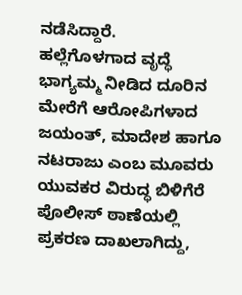ನಡೆಸಿದ್ದಾರೆ.
ಹಲ್ಲೆಗೊಳಗಾದ ವೃದ್ಧೆ ಭಾಗ್ಯಮ್ಮ ನೀಡಿದ ದೂರಿನ ಮೇರೆಗೆ ಆರೋಪಿಗಳಾದ ಜಯಂತ್, ಮಾದೇಶ ಹಾಗೂ ನಟರಾಜು ಎಂಬ ಮೂವರು ಯುವಕರ ವಿರುದ್ಧ ಬಿಳಿಗೆರೆ ಪೊಲೀಸ್ ಠಾಣೆಯಲ್ಲಿ ಪ್ರಕರಣ ದಾಖಲಾಗಿದ್ದು,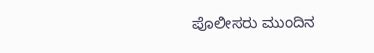ಪೊಲೀಸರು ಮುಂದಿನ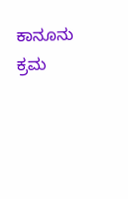ಕಾನೂನು ಕ್ರಮ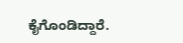ಕೈಗೊಂಡಿದ್ದಾರೆ.